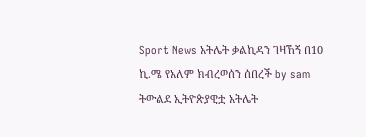Sport News አትሌት ቃልኪዳን ገዛኸኝ በ10 ኪ.ሜ የአለም ክብረወሰን ሰበረች by sam ትውልደ ኢትዮጵያዊቷ አትሌት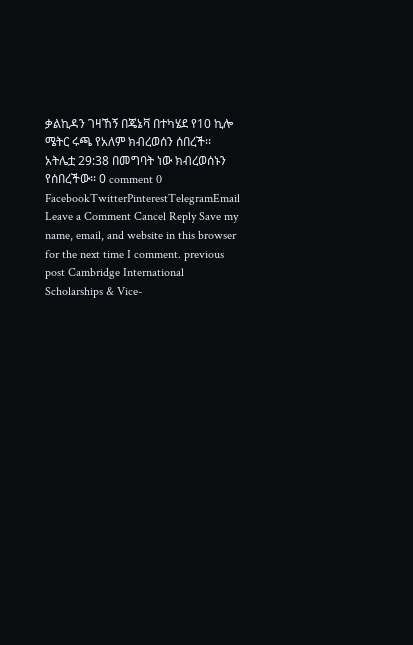ቃልኪዳን ገዛኸኝ በጄኔቫ በተካሄደ የ10 ኪሎ ሜትር ሩጫ የአለም ክብረወሰን ሰበረች፡፡ አትሌቷ 29:38 በመግባት ነው ክብረወሰኑን የሰበረችው፡፡ 0 comment 0 FacebookTwitterPinterestTelegramEmail Leave a Comment Cancel Reply Save my name, email, and website in this browser for the next time I comment. previous post Cambridge International Scholarships & Vice-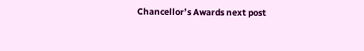Chancellor’s Awards next post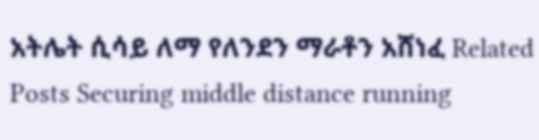አትሌት ሲሳይ ለማ የለንደን ማራቶን አሸነፈ Related Posts Securing middle distance running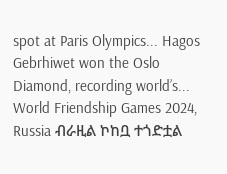spot at Paris Olympics... Hagos Gebrhiwet won the Oslo Diamond, recording world’s... World Friendship Games 2024, Russia ብራዚል ኮከቧ ተጎድቷል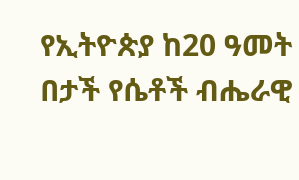የኢትዮጵያ ከ20 ዓመት በታች የሴቶች ብሔራዊ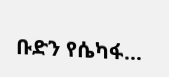ቡድን የሴካፋ...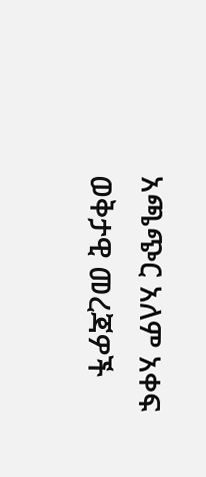አጫጭር አለም አቀፍ ወቅታዊ መረጃዎች